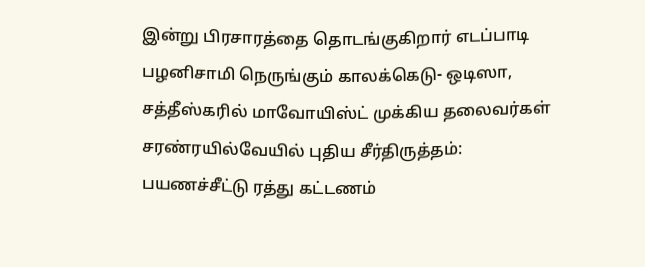இன்று பிரசாரத்தை தொடங்குகிறார் எடப்பாடி பழனிசாமி நெருங்கும் காலக்கெடு- ஒடிஸா, சத்தீஸ்கரில் மாவோயிஸ்ட் முக்கிய தலைவர்கள் சரண்ரயில்வேயில் புதிய சீர்திருத்தம்: பயணச்சீட்டு ரத்து கட்டணம்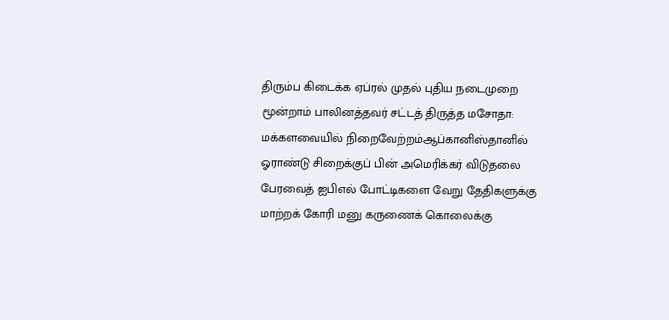திரும்ப கிடைக்க ஏப்ரல் முதல் புதிய நடைமுறை மூன்றாம் பாலினத்தவர் சட்டத் திருத்த மசோதா: மக்களவையில் நிறைவேற்றம்ஆப்கானிஸ்தானில் ஓராண்டு சிறைக்குப் பின் அமெரிக்கர் விடுதலை பேரவைத் ஐபிஎல் போட்டிகளை வேறு தேதிகளுக்கு மாற்றக் கோரி மனு கருணைக் கொலைக்கு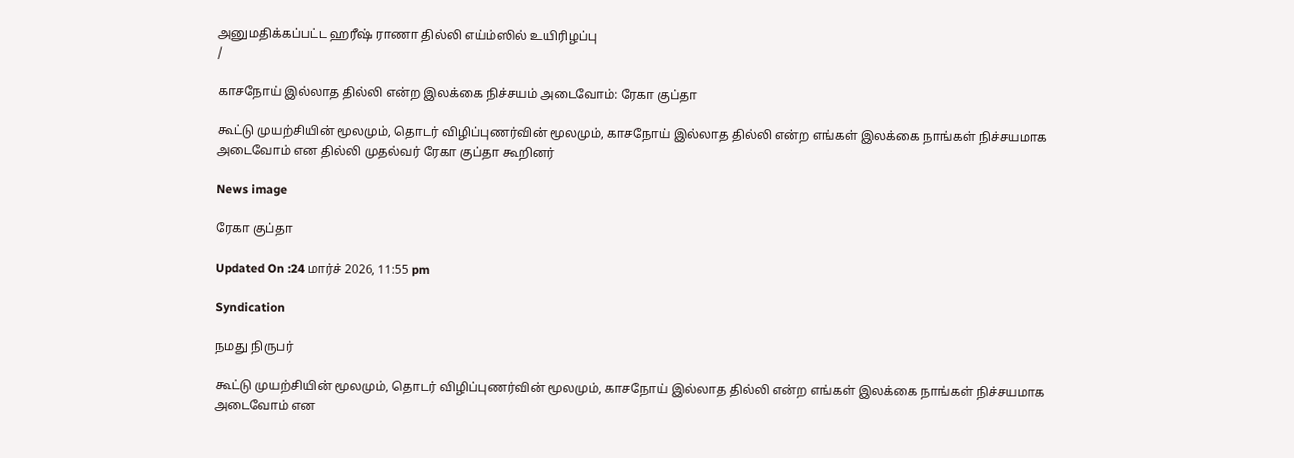அனுமதிக்கப்பட்ட ஹரீஷ் ராணா தில்லி எய்ம்ஸில் உயிரிழப்பு
/

காசநோய் இல்லாத தில்லி என்ற இலக்கை நிச்சயம் அடைவோம்: ரேகா குப்தா

கூட்டு முயற்சியின் மூலமும், தொடர் விழிப்புணர்வின் மூலமும், காசநோய் இல்லாத தில்லி என்ற எங்கள் இலக்கை நாங்கள் நிச்சயமாக அடைவோம் என தில்லி முதல்வர் ரேகா குப்தா கூறினர்

News image

ரேகா குப்தா

Updated On :24 மார்ச் 2026, 11:55 pm

Syndication

நமது நிருபர்

கூட்டு முயற்சியின் மூலமும், தொடர் விழிப்புணர்வின் மூலமும், காசநோய் இல்லாத தில்லி என்ற எங்கள் இலக்கை நாங்கள் நிச்சயமாக அடைவோம் என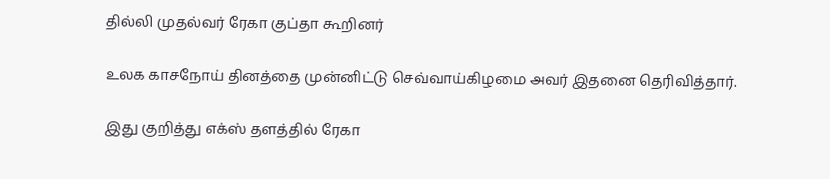தில்லி முதல்வர் ரேகா குப்தா கூறினர்

உலக காசநோய் தினத்தை முன்னிட்டு செவ்வாய்கிழமை அவர் இதனை தெரிவித்தார்.

இது குறித்து எக்ஸ் தளத்தில் ரேகா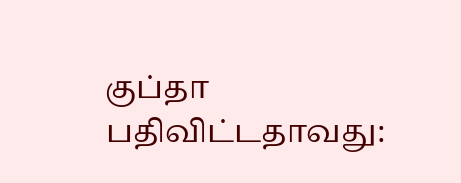குப்தா பதிவிட்டதாவது: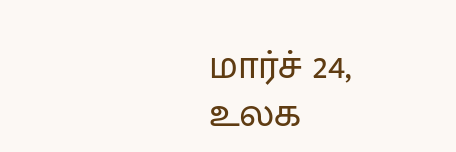மார்ச் 24, உலக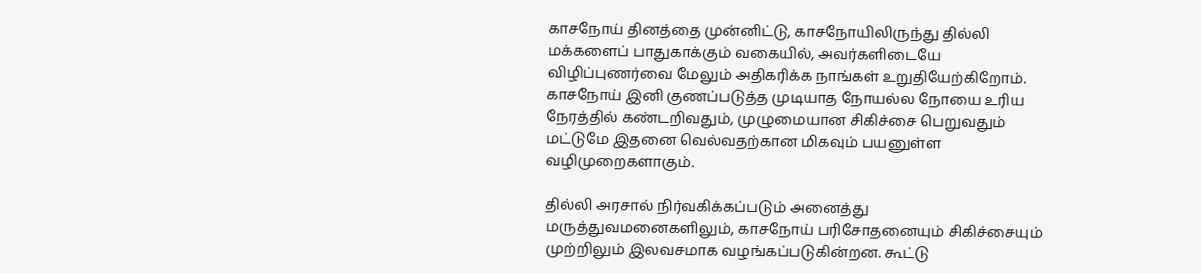காசநோய் தினத்தை முன்னிட்டு, காசநோயிலிருந்து தில்லி மக்களைப் பாதுகாக்கும் வகையில், அவர்களிடையே விழிப்புணர்வை மேலும் அதிகரிக்க நாங்கள் உறுதியேற்கிறோம். காசநோய் இனி குணப்படுத்த முடியாத நோயல்ல நோயை உரிய நேரத்தில் கண்டறிவதும், முழுமையான சிகிச்சை பெறுவதும் மட்டுமே இதனை வெல்வதற்கான மிகவும் பயனுள்ள வழிமுறைகளாகும்.

தில்லி அரசால் நிர்வகிக்கப்படும் அனைத்து மருத்துவமனைகளிலும், காசநோய் பரிசோதனையும் சிகிச்சையும் முற்றிலும் இலவசமாக வழங்கப்படுகின்றன. கூட்டு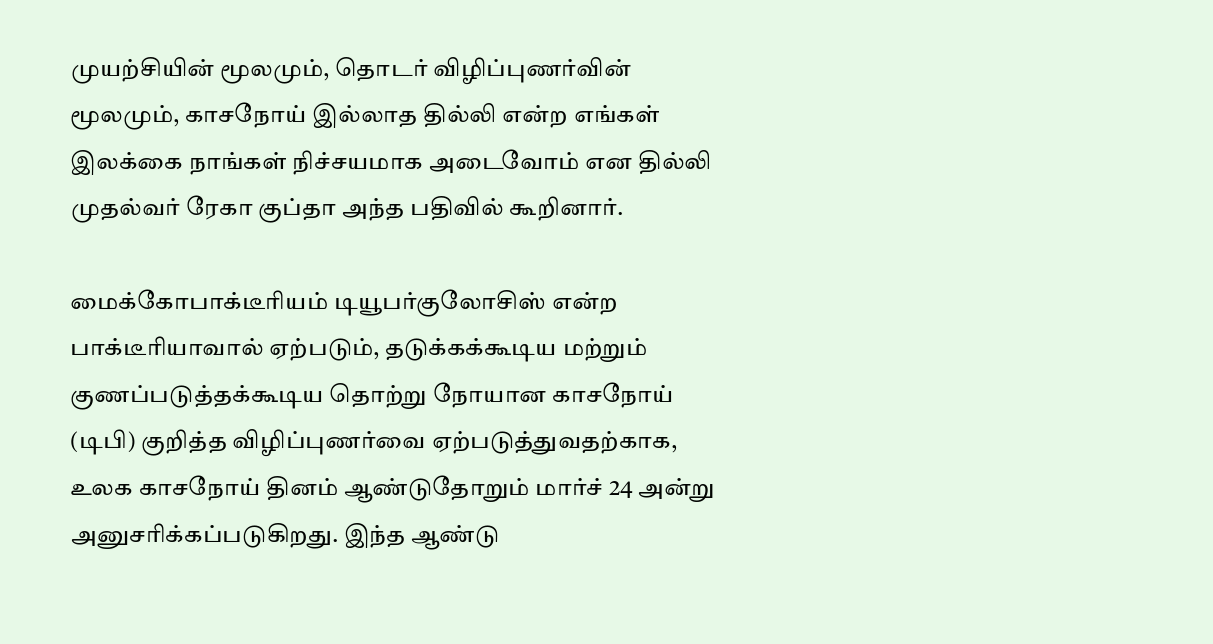முயற்சியின் மூலமும், தொடர் விழிப்புணர்வின் மூலமும், காசநோய் இல்லாத தில்லி என்ற எங்கள் இலக்கை நாங்கள் நிச்சயமாக அடைவோம் என தில்லி முதல்வர் ரேகா குப்தா அந்த பதிவில் கூறினார்.

மைக்கோபாக்டீரியம் டியூபர்குலோசிஸ் என்ற பாக்டீரியாவால் ஏற்படும், தடுக்கக்கூடிய மற்றும் குணப்படுத்தக்கூடிய தொற்று நோயான காசநோய் (டிபி) குறித்த விழிப்புணர்வை ஏற்படுத்துவதற்காக, உலக காசநோய் தினம் ஆண்டுதோறும் மார்ச் 24 அன்று அனுசரிக்கப்படுகிறது. இந்த ஆண்டு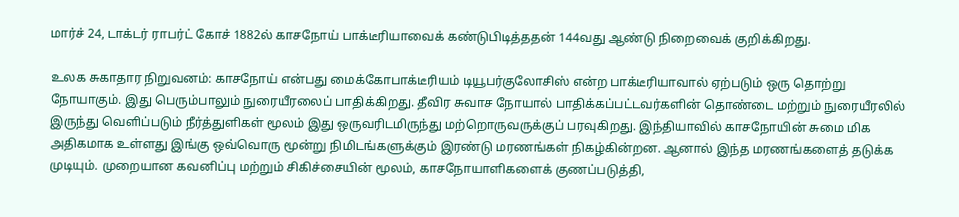மார்ச் 24, டாக்டர் ராபர்ட் கோச் 1882ல் காசநோய் பாக்டீரியாவைக் கண்டுபிடித்ததன் 144வது ஆண்டு நிறைவைக் குறிக்கிறது.

உலக சுகாதார நிறுவனம்: காசநோய் என்பது மைக்கோபாக்டீரியம் டியூபர்குலோசிஸ் என்ற பாக்டீரியாவால் ஏற்படும் ஒரு தொற்று நோயாகும். இது பெரும்பாலும் நுரையீரலைப் பாதிக்கிறது. தீவிர சுவாச நோயால் பாதிக்கப்பட்டவர்களின் தொண்டை மற்றும் நுரையீரலில் இருந்து வெளிப்படும் நீர்த்துளிகள் மூலம் இது ஒருவரிடமிருந்து மற்றொருவருக்குப் பரவுகிறது. இந்தியாவில் காசநோயின் சுமை மிக அதிகமாக உள்ளது இங்கு ஒவ்வொரு மூன்று நிமிடங்களுக்கும் இரண்டு மரணங்கள் நிகழ்கின்றன. ஆனால் இந்த மரணங்களைத் தடுக்க முடியும். முறையான கவனிப்பு மற்றும் சிகிச்சையின் மூலம், காசநோயாளிகளைக் குணப்படுத்தி,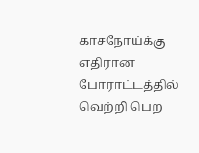காசநோய்க்கு எதிரான போராட்டத்தில் வெற்றி பெற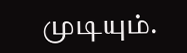முடியும்.